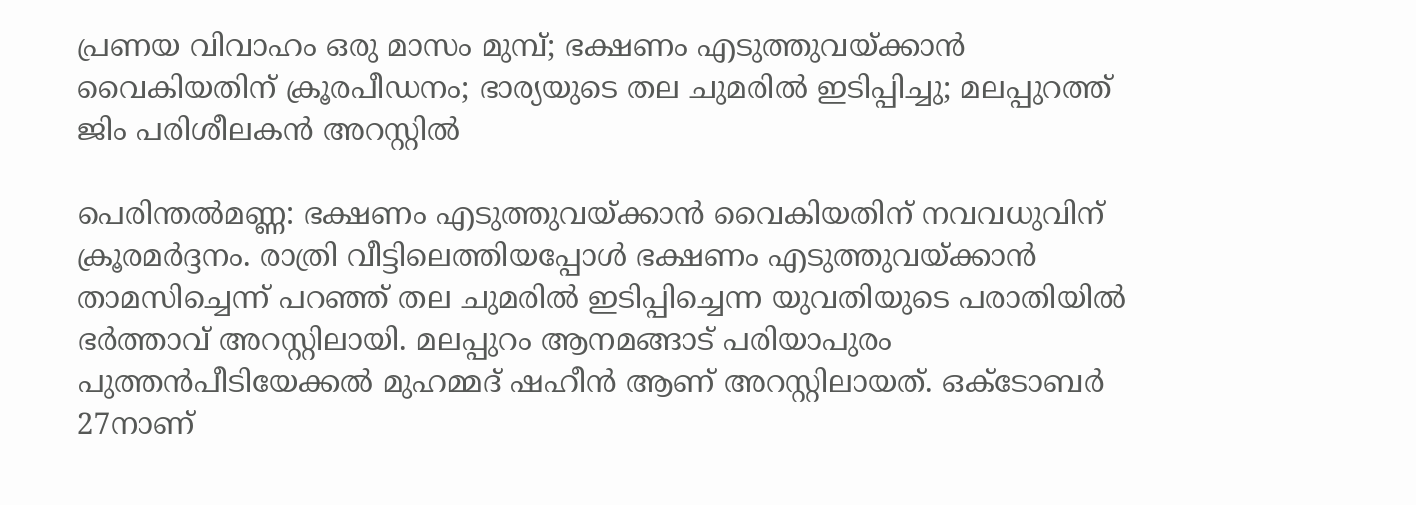പ്രണയ വിവാഹം ഒരു മാസം മുമ്പ്; ഭക്ഷണം എടുത്തുവയ്ക്കാന്‍ വൈകിയതിന് ക്രൂരപീഡനം; ഭാര്യയുടെ തല ചുമരില്‍ ഇടിപ്പിച്ചു; മലപ്പുറത്ത് ജിം പരിശീലകൻ അറസ്റ്റില്‍

പെരിന്തല്‍മണ്ണ: ഭക്ഷണം എടുത്തുവയ്ക്കാന്‍ വൈകിയതിന് നവവധുവിന് ക്രൂരമര്‍ദ്ദനം. രാത്രി വീട്ടിലെത്തിയപ്പോള്‍ ഭക്ഷണം എടുത്തുവയ്ക്കാന്‍ താമസിച്ചെന്ന് പറഞ്ഞ് തല ചുമരില്‍ ഇടിപ്പിച്ചെന്ന യുവതിയുടെ പരാതിയില്‍ ഭര്‍ത്താവ് അറസ്റ്റിലായി. മലപ്പുറം ആനമങ്ങാട് പരിയാപുരം പുത്തന്‍പീടിയേക്കല്‍ മുഹമ്മദ് ഷഹീന്‍ ആണ് അറസ്റ്റിലായത്. ഒക്ടോബര്‍ 27നാണ്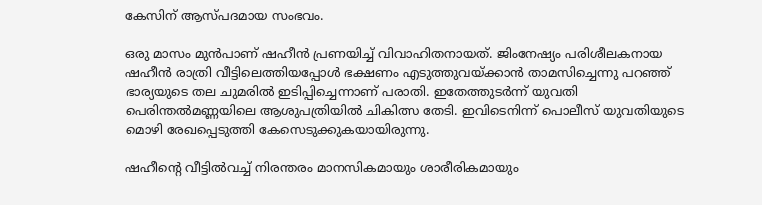കേസിന് ആസ്പദമായ സംഭവം.

ഒരു മാസം മുന്‍പാണ് ഷഹീന്‍ പ്രണയിച്ച് വിവാഹിതനായത്. ജിംനേഷ്യം പരിശീലകനായ ഷഹീന്‍ രാത്രി വീട്ടിലെത്തിയപ്പോള്‍ ഭക്ഷണം എടുത്തുവയ്ക്കാന്‍ താമസിച്ചെന്നു പറഞ്ഞ് ഭാര്യയുടെ തല ചുമരില്‍ ഇടിപ്പിച്ചെന്നാണ് പരാതി. ഇതേത്തുടര്‍ന്ന് യുവതി പെരിന്തല്‍മണ്ണയിലെ ആശുപത്രിയില്‍ ചികിത്സ തേടി. ഇവിടെനിന്ന് പൊലീസ് യുവതിയുടെ മൊഴി രേഖപ്പെടുത്തി കേസെടുക്കുകയായിരുന്നു.

ഷഹീന്റെ വീട്ടില്‍വച്ച് നിരന്തരം മാനസികമായും ശാരീരികമായും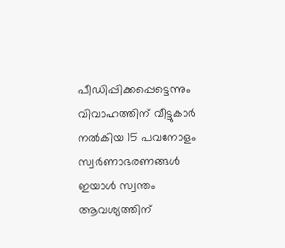പീഡിപ്പിക്കപ്പെട്ടെന്നും വിവാഹത്തിന് വീട്ടുകാര്‍ നല്‍കിയ 15 പവനോളം സ്വര്‍ണാഭരണങ്ങള്‍ ഇയാള്‍ സ്വന്തം ആവശ്യത്തിന്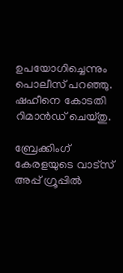ഉപയോഗിച്ചെന്നും പൊലീസ് പറഞ്ഞു. ഷഹീനെ കോടതി റിമാന്‍ഡ് ചെയ്തു.

ബ്രേക്കിംഗ് കേരളയുടെ വാട്സ് അപ്പ് ഗ്രൂപ്പിൽ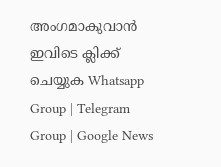അംഗമാകുവാൻ ഇവിടെ ക്ലിക്ക് ചെയ്യുക Whatsapp Group | Telegram Group | Google News